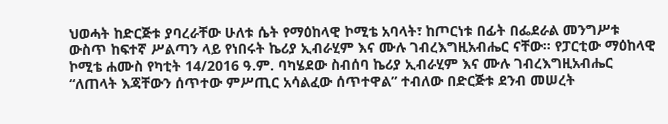ህወሓት ከድርጅቱ ያባረራቸው ሁለቱ ሴት የማዕከላዊ ኮሚቴ አባላት፣ ከጦርነቱ በፊት በፌደራል መንግሥቱ ውስጥ ከፍተኛ ሥልጣን ላይ የነበሩት ኬሪያ ኢብራሂም እና ሙሉ ገብረእግዚአብሔር ናቸው። የፓርቲው ማዕከላዊ ኮሚቴ ሐሙስ የካቲት 14/2016 ዓ.ም. ባካሄደው ስብሰባ ኬሪያ ኢብራሂም እና ሙሉ ገብረእግዚአብሔር “ለጠላት እጃቸውን ሰጥተው ምሥጢር አሳልፈው ሰጥተዋል” ተብለው በድርጅቱ ደንብ መሠረት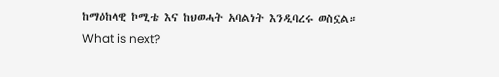ከማዕከላዊ ኮሚቴ እና ከህወሓት አባልነት እንዲባረሩ ወስኗል።
What is next?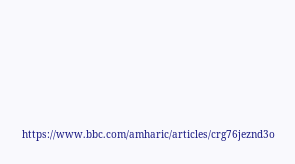https://www.bbc.com/amharic/articles/crg76jeznd3o